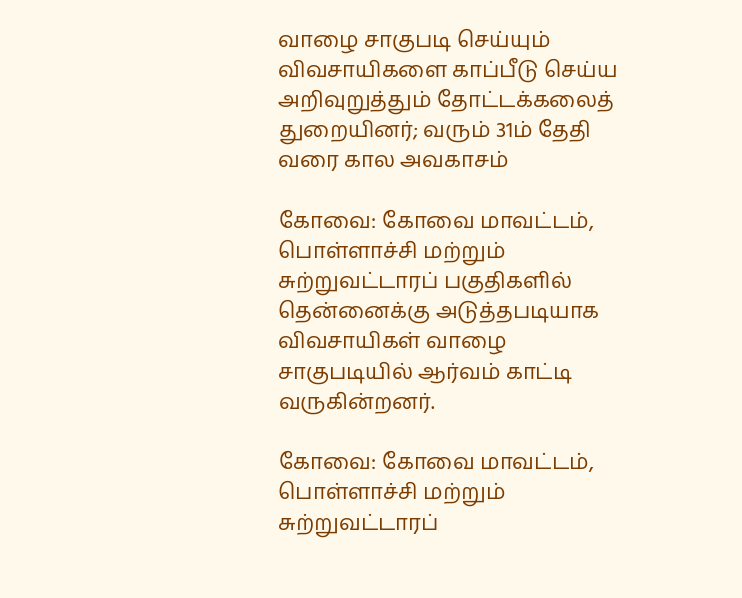வாழை சாகுபடி செய்யும் விவசாயிகளை காப்பீடு செய்ய அறிவுறுத்தும் தோட்டக்கலைத் துறையினர்; வரும் 31ம் தேதி வரை கால அவகாசம்

கோவை: கோவை மாவட்டம், பொள்ளாச்சி மற்றும் சுற்றுவட்டாரப் பகுதிகளில் தென்னைக்கு அடுத்தபடியாக விவசாயிகள் வாழை சாகுபடியில் ஆர்வம் காட்டி வருகின்றனர்.

கோவை: கோவை மாவட்டம், பொள்ளாச்சி மற்றும் சுற்றுவட்டாரப்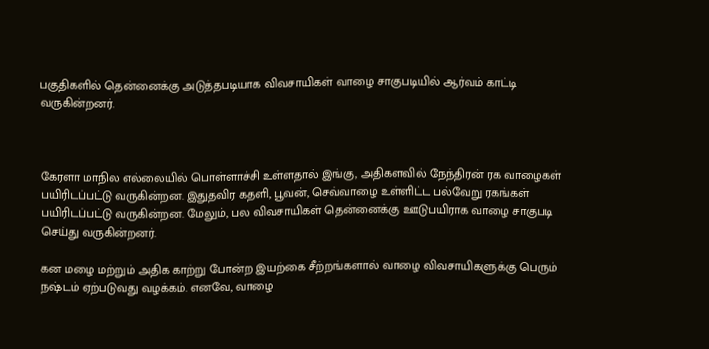பகுதிகளில் தென்னைக்கு அடுத்தபடியாக விவசாயிகள் வாழை சாகுபடியில் ஆர்வம் காட்டி வருகின்றனர்.



கேரளா மாநில எல்லையில் பொள்ளாச்சி உள்ளதால் இங்கு, அதிகளவில் நேந்திரன் ரக வாழைகள் பயிரிடப்பட்டு வருகின்றன. இதுதவிர கதளி, பூவன், செவ்வாழை உள்ளிட்ட பல்வேறு ரகங்கள் பயிரிடப்பட்டு வருகின்றன. மேலும், பல விவசாயிகள் தென்னைக்கு ஊடுபயிராக வாழை சாகுபடி செய்து வருகின்றனர்.

கன மழை மற்றும் அதிக காற்று போன்ற இயற்கை சீற்றங்களால் வாழை விவசாயிகளுக்கு பெரும் நஷ்டம் ஏற்படுவது வழக்கம். எனவே, வாழை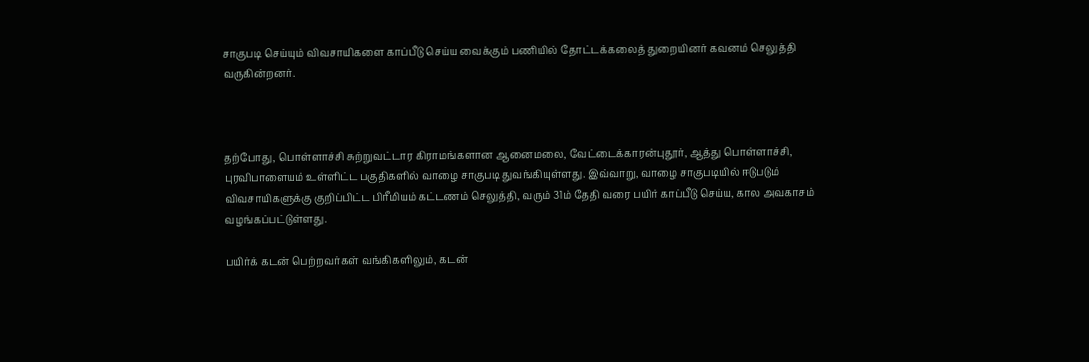சாகுபடி செய்யும் விவசாயிகளை காப்பீடு செய்ய வைக்கும் பணியில் தோட்டக்கலைத் துறையினர் கவனம் செலுத்தி வருகின்றனர்.



தற்போது, பொள்ளாச்சி சுற்றுவட்டார கிராமங்களான ஆனைமலை, வேட்டைக்காரன்புதூர், ஆத்து பொள்ளாச்சி, புரவிபாளையம் உள்ளிட்ட பகுதிகளில் வாழை சாகுபடி துவங்கியுள்ளது. இவ்வாறு, வாழை சாகுபடியில் ஈடுபடும் விவசாயிகளுக்கு குறிப்பிட்ட பிரீமியம் கட்டணம் செலுத்தி, வரும் 31ம் தேதி வரை பயிர் காப்பீடு செய்ய, கால அவகாசம் வழங்கப்பட்டுள்ளது.

பயிர்க் கடன் பெற்றவர்கள் வங்கிகளிலும், கடன்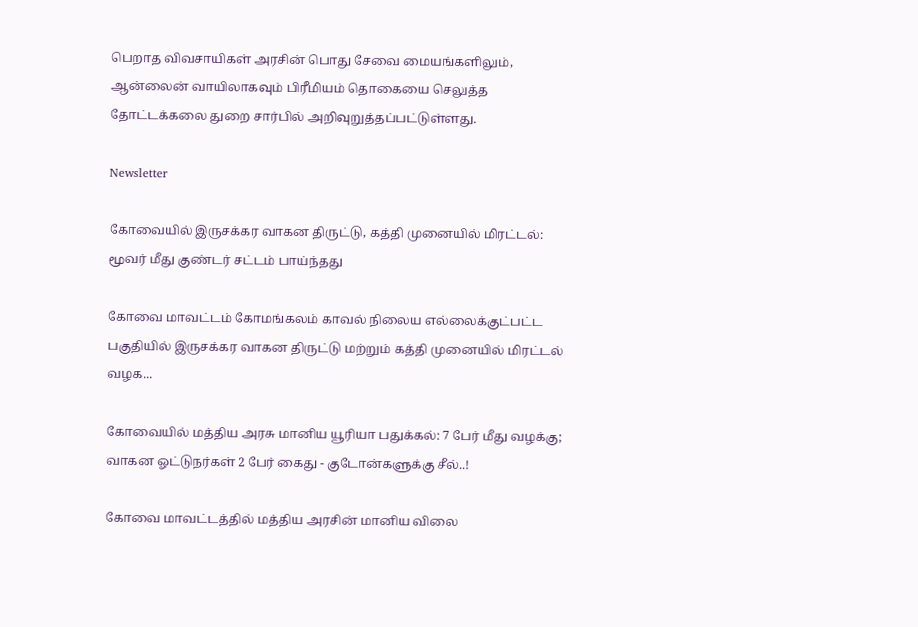பெறாத விவசாயிகள் அரசின் பொது சேவை மையங்களிலும், ஆன்லைன் வாயிலாகவும் பிரீமியம் தொகையை செலுத்த தோட்டக்கலை துறை சார்பில் அறிவுறுத்தப்பட்டுள்ளது.

Newsletter

கோவையில் இருசக்கர வாகன திருட்டு, கத்தி முனையில் மிரட்டல்: மூவர் மீது குண்டர் சட்டம் பாய்ந்தது

கோவை மாவட்டம் கோமங்கலம் காவல் நிலைய எல்லைக்குட்பட்ட பகுதியில் இருசக்கர வாகன திருட்டு மற்றும் கத்தி முனையில் மிரட்டல் வழக...

கோவையில் மத்திய அரசு மானிய யூரியா பதுக்கல்: 7 பேர் மீது வழக்கு; வாகன ஓட்டுநர்கள் 2 பேர் கைது - குடோன்களுக்கு சீல்..!

கோவை மாவட்டத்தில் மத்திய அரசின் மானிய விலை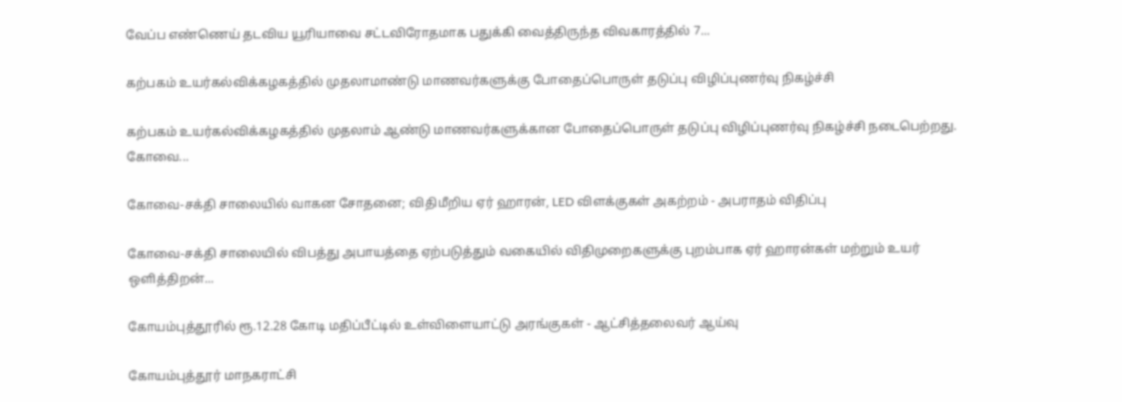வேப்ப எண்ணெய் தடவிய யூரியாவை சட்டவிரோதமாக பதுக்கி வைத்திருந்த விவகாரத்தில் 7...

கற்பகம் உயர்கல்விக்கழகத்தில் முதலாமாண்டு மாணவர்களுக்கு போதைப்பொருள் தடுப்பு விழிப்புணர்வு நிகழ்ச்சி

கற்பகம் உயர்கல்விக்கழகத்தில் முதலாம் ஆண்டு மாணவர்களுக்கான போதைப்பொருள் தடுப்பு விழிப்புணர்வு நிகழ்ச்சி நடைபெற்றது. கோவை...

கோவை-சக்தி சாலையில் வாகன சோதனை; விதிமீறிய ஏர் ஹாரன், LED விளக்குகள் அகற்றம் - அபராதம் விதிப்பு

கோவை-சக்தி சாலையில் விபத்து அபாயத்தை ஏற்படுத்தும் வகையில் விதிமுறைகளுக்கு புறம்பாக ஏர் ஹாரன்கள் மற்றும் உயர் ஒளித்திறன்...

கோயம்புத்தூரில் ரூ.12.28 கோடி மதிப்பீட்டில் உள்விளையாட்டு அரங்குகள் - ஆட்சித்தலைவர் ஆய்வு

கோயம்புத்தூர் மாநகராட்சி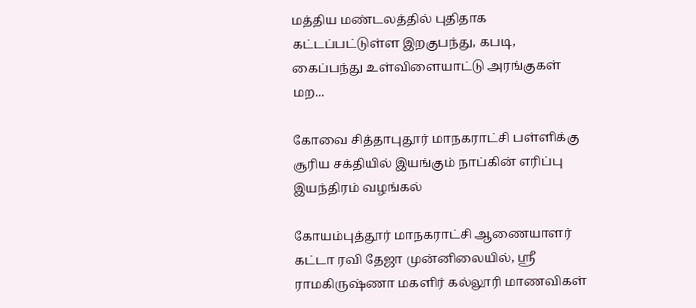மத்திய மண்டலத்தில் புதிதாக கட்டப்பட்டுள்ள இறகுபந்து, கபடி, கைப்பந்து உள்விளையாட்டு அரங்குகள் மற...

கோவை சித்தாபுதூர் மாநகராட்சி பள்ளிக்கு சூரிய சக்தியில் இயங்கும் நாப்கின் எரிப்பு இயந்திரம் வழங்கல்

கோயம்புத்தூர் மாநகராட்சி ஆணையாளர் கட்டா ரவி தேஜா முன்னிலையில், ஸ்ரீ ராமகிருஷ்ணா மகளிர் கல்லூரி மாணவிகள்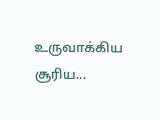உருவாக்கிய சூரிய...